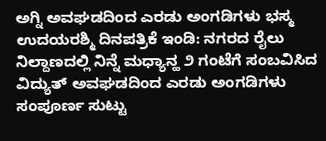ಅಗ್ನಿ ಅವಘಡದಿಂದ ಎರಡು ಅಂಗಡಿಗಳು ಭಸ್ಮ
ಉದಯರಶ್ಮಿ ದಿನಪತ್ರಿಕೆ ಇಂಡಿ: ನಗರದ ರೈಲು ನಿಲ್ದಾಣದಲ್ಲಿ ನಿನ್ನೆ ಮಧ್ಯಾನ್ಹ ೨ ಗಂಟೆಗೆ ಸಂಬವಿಸಿದ ವಿದ್ಯುತ್ ಅವಘಡದಿಂದ ಎರಡು ಅಂಗಡಿಗಳು ಸಂಪೂರ್ಣ ಸುಟ್ಟು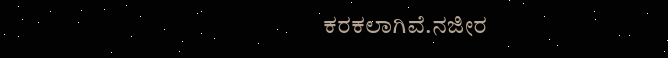ಕರಕಲಾಗಿವೆ.ನಜೀರ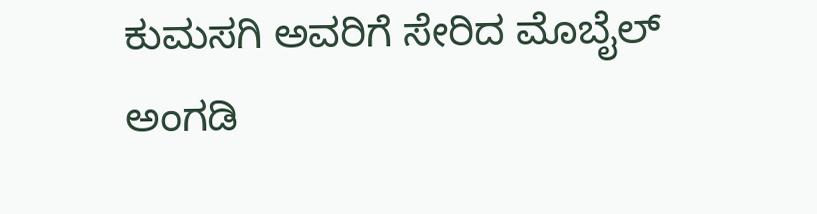ಕುಮಸಗಿ ಅವರಿಗೆ ಸೇರಿದ ಮೊಬೈಲ್ ಅಂಗಡಿ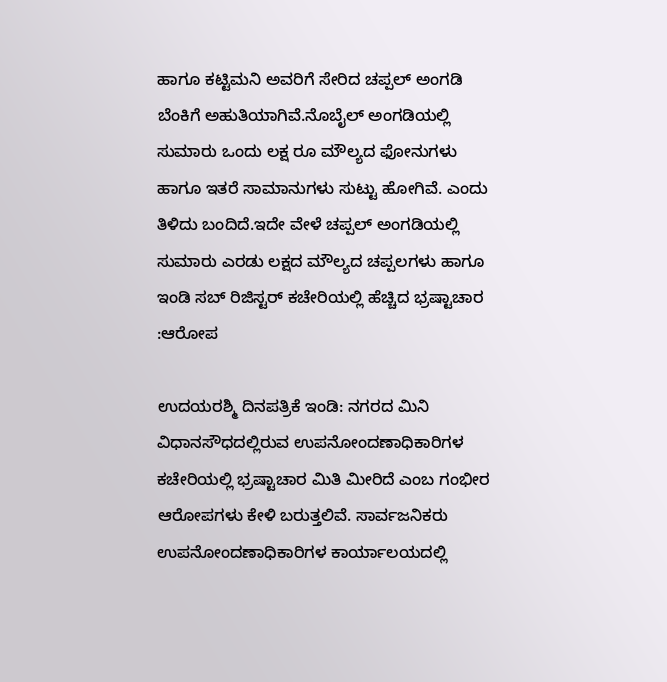ಹಾಗೂ ಕಟ್ಟಿಮನಿ ಅವರಿಗೆ ಸೇರಿದ ಚಪ್ಪಲ್ ಅಂಗಡಿ ಬೆಂಕಿಗೆ ಅಹುತಿಯಾಗಿವೆ.ನೊಬೈಲ್ ಅಂಗಡಿಯಲ್ಲಿ ಸುಮಾರು ಒಂದು ಲಕ್ಷ ರೂ ಮೌಲ್ಯದ ಫೋನುಗಳು ಹಾಗೂ ಇತರೆ ಸಾಮಾನುಗಳು ಸುಟ್ಟು ಹೋಗಿವೆ. ಎಂದು ತಿಳಿದು ಬಂದಿದೆ.ಇದೇ ವೇಳೆ ಚಪ್ಪಲ್ ಅಂಗಡಿಯಲ್ಲಿ ಸುಮಾರು ಎರಡು ಲಕ್ಷದ ಮೌಲ್ಯದ ಚಪ್ಪಲಗಳು ಹಾಗೂ
ಇಂಡಿ ಸಬ್ ರಿಜಿಸ್ಟರ್ ಕಚೇರಿಯಲ್ಲಿ ಹೆಚ್ಚಿದ ಭ್ರಷ್ಟಾಚಾರ :ಆರೋಪ

ಉದಯರಶ್ಮಿ ದಿನಪತ್ರಿಕೆ ಇಂಡಿ: ನಗರದ ಮಿನಿ ವಿಧಾನಸೌಧದಲ್ಲಿರುವ ಉಪನೋಂದಣಾಧಿಕಾರಿಗಳ ಕಚೇರಿಯಲ್ಲಿ ಭ್ರಷ್ಟಾಚಾರ ಮಿತಿ ಮೀರಿದೆ ಎಂಬ ಗಂಭೀರ ಆರೋಪಗಳು ಕೇಳಿ ಬರುತ್ತಲಿವೆ. ಸಾರ್ವಜನಿಕರು ಉಪನೋಂದಣಾಧಿಕಾರಿಗಳ ಕಾರ್ಯಾಲಯದಲ್ಲಿ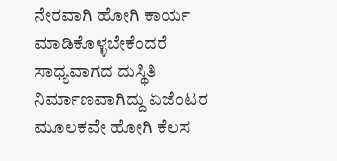ನೇರವಾಗಿ ಹೋಗಿ ಕಾರ್ಯ ಮಾಡಿಕೊಳ್ಳಬೇಕೆಂದರೆ ಸಾಧ್ಯವಾಗದ ದುಸ್ಥಿತಿ ನಿರ್ಮಾಣವಾಗಿದ್ದು ಏಜೆಂಟರ ಮೂಲಕವೇ ಹೋಗಿ ಕೆಲಸ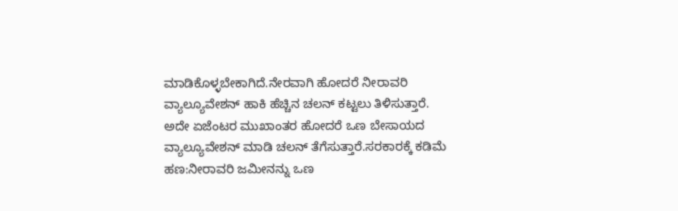ಮಾಡಿಕೊಳ್ಳಬೇಕಾಗಿದೆ.ನೇರವಾಗಿ ಹೋದರೆ ನೀರಾವರಿ ವ್ಯಾಲ್ಯೂವೇಶನ್ ಹಾಕಿ ಹೆಚ್ಚಿನ ಚಲನ್ ಕಟ್ಟಲು ತಿಳಿಸುತ್ತಾರೆ. ಅದೇ ಏಜೆಂಟರ ಮುಖಾಂತರ ಹೋದರೆ ಒಣ ಬೇಸಾಯದ ವ್ಯಾಲ್ಯೂವೇಶನ್ ಮಾಡಿ ಚಲನ್ ತೆಗೆಸುತ್ತಾರೆ.ಸರಕಾರಕ್ಕೆ ಕಡಿಮೆ ಹಣ:ನೀರಾವರಿ ಜಮೀನನ್ನು ಒಣ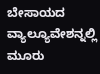ಬೇಸಾಯದ ವ್ಯಾಲ್ಯೂವೇಶನ್ನಲ್ಲಿ
ಮೂರು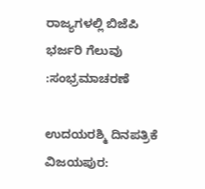ರಾಜ್ಯಗಳಲ್ಲಿ ಬಿಜೆಪಿ ಭರ್ಜರಿ ಗೆಲುವು :ಸಂಭ್ರಮಾಚರಣೆ

ಉದಯರಶ್ಮಿ ದಿನಪತ್ರಿಕೆ ವಿಜಯಪುರ: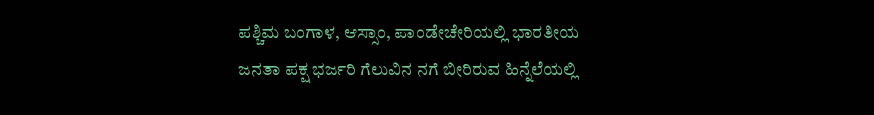ಪಶ್ಚಿಮ ಬಂಗಾಳ, ಆಸ್ಸಾಂ, ಪಾಂಡೇಚೇರಿಯಲ್ಲಿ ಭಾರತೀಯ ಜನತಾ ಪಕ್ಷ ಭರ್ಜರಿ ಗೆಲುವಿನ ನಗೆ ಬೀರಿರುವ ಹಿನ್ನೆಲೆಯಲ್ಲಿ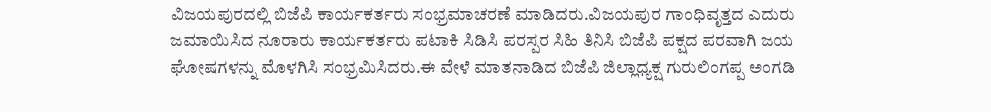ವಿಜಯಪುರದಲ್ಲಿ ಬಿಜೆಪಿ ಕಾರ್ಯಕರ್ತರು ಸಂಭ್ರಮಾಚರಣೆ ಮಾಡಿದರು.ವಿಜಯಪುರ ಗಾಂಧಿವೃತ್ತದ ಎದುರು ಜಮಾಯಿಸಿದ ನೂರಾರು ಕಾರ್ಯಕರ್ತರು ಪಟಾಕಿ ಸಿಡಿಸಿ ಪರಸ್ಪರ ಸಿಹಿ ತಿನಿಸಿ ಬಿಜೆಪಿ ಪಕ್ಷದ ಪರವಾಗಿ ಜಯ ಘೋಷಗಳನ್ನು ಮೊಳಗಿಸಿ ಸಂಭ್ರಮಿಸಿದರು.ಈ ವೇಳೆ ಮಾತನಾಡಿದ ಬಿಜೆಪಿ ಜಿಲ್ಲಾಧ್ಯಕ್ಷ ಗುರುಲಿಂಗಪ್ಪ ಅಂಗಡಿ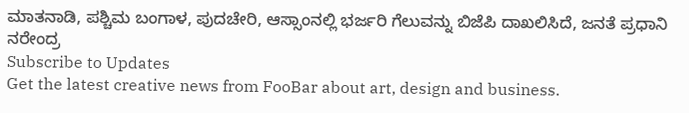ಮಾತನಾಡಿ, ಪಶ್ಚಿಮ ಬಂಗಾಳ, ಪುದಚೇರಿ, ಆಸ್ಸಾಂನಲ್ಲಿ ಭರ್ಜರಿ ಗೆಲುವನ್ನು ಬಿಜೆಪಿ ದಾಖಲಿಸಿದೆ, ಜನತೆ ಪ್ರಧಾನಿ ನರೇಂದ್ರ
Subscribe to Updates
Get the latest creative news from FooBar about art, design and business.